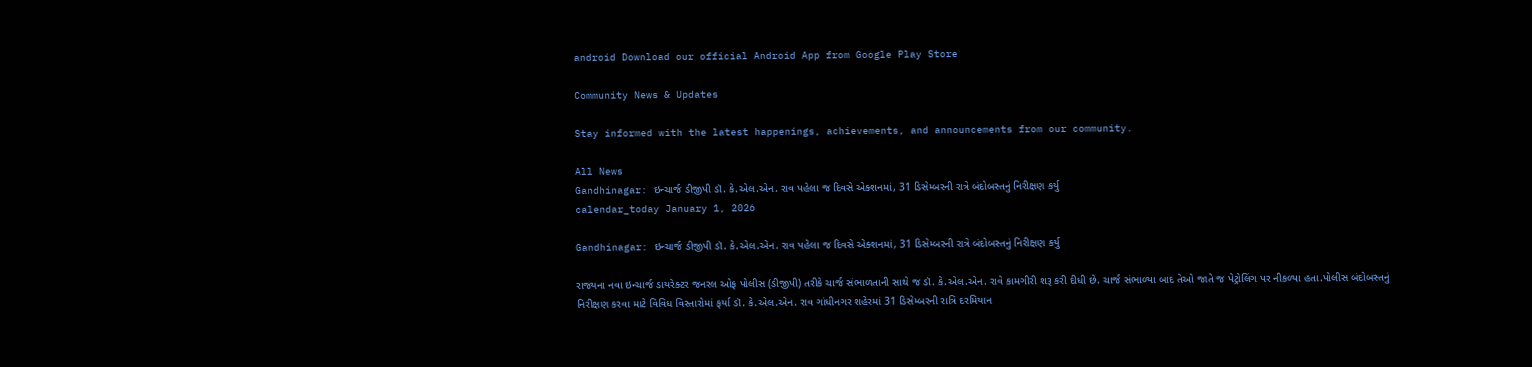android Download our official Android App from Google Play Store

Community News & Updates

Stay informed with the latest happenings, achievements, and announcements from our community.

All News
Gandhinagar: ઇન્ચાર્જ ડીજીપી ડૉ. કે.એલ.એન. રાવ પહેલા જ દિવસે એક્શનમાં, 31 ડિસેમ્બરની રાત્રે બંદોબસ્તનું નિરીક્ષણ કર્યુ
calendar_today January 1, 2026

Gandhinagar: ઇન્ચાર્જ ડીજીપી ડૉ. કે.એલ.એન. રાવ પહેલા જ દિવસે એક્શનમાં, 31 ડિસેમ્બરની રાત્રે બંદોબસ્તનું નિરીક્ષણ કર્યુ

રાજ્યના નવા ઇન્ચાર્જ ડાયરેક્ટર જનરલ ઓફ પોલીસ (ડીજીપી) તરીકે ચાર્જ સંભાળતાની સાથે જ ડૉ. કે.એલ.એન. રાવે કામગીરી શરૂ કરી દીધી છે. ચાર્જ સંભાળ્યા બાદ તેઓ જાતે જ પેટ્રોલિંગ પર નીકળ્યા હતા.પોલીસ બંદોબસ્તનું નિરીક્ષણ કરવા માટે વિવિધ વિસ્તારોમાં ફર્યા ડૉ. કે.એલ.એન. રાવ ગાંધીનગર શહેરમાં 31 ડિસેમ્બરની રાત્રિ દરમિયાન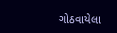ગોઠવાયેલા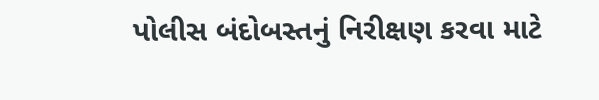પોલીસ બંદોબસ્તનું નિરીક્ષણ કરવા માટે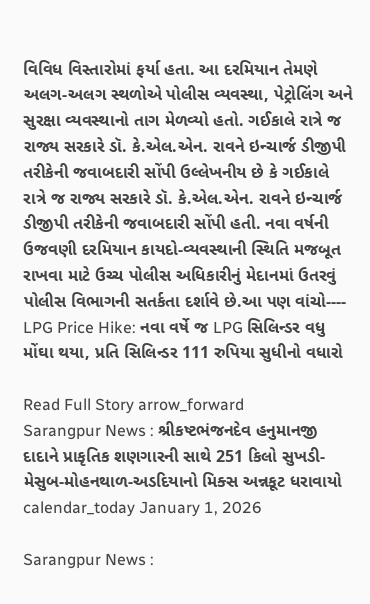વિવિધ વિસ્તારોમાં ફર્યા હતા. આ દરમિયાન તેમણે અલગ-અલગ સ્થળોએ પોલીસ વ્યવસ્થા, પેટ્રોલિંગ અને સુરક્ષા વ્યવસ્થાનો તાગ મેળવ્યો હતો. ગઈકાલે રાત્રે જ રાજ્ય સરકારે ડૉ. કે.એલ.એન. રાવને ઇન્ચાર્જ ડીજીપી તરીકેની જવાબદારી સોંપી ઉલ્લેખનીય છે કે ગઈકાલે રાત્રે જ રાજ્ય સરકારે ડૉ. કે.એલ.એન. રાવને ઇન્ચાર્જ ડીજીપી તરીકેની જવાબદારી સોંપી હતી. નવા વર્ષની ઉજવણી દરમિયાન કાયદો-વ્યવસ્થાની સ્થિતિ મજબૂત રાખવા માટે ઉચ્ચ પોલીસ અધિકારીનું મેદાનમાં ઉતરવું પોલીસ વિભાગની સતર્કતા દર્શાવે છે.આ પણ વાંચો----   LPG Price Hike: નવા વર્ષે જ LPG સિલિન્ડર વધુ મોંઘા થયા, પ્રતિ સિલિન્ડર 111 રુપિયા સુધીનો વધારો

Read Full Story arrow_forward
Sarangpur News : શ્રીકષ્ટભંજનદેવ હનુમાનજી દાદાને પ્રાકૃતિક શણગારની સાથે 251 કિલો સુખડી-મેસુબ-મોહનથાળ-અડદિયાનો મિક્સ અન્નકૂટ ધરાવાયો
calendar_today January 1, 2026

Sarangpur News :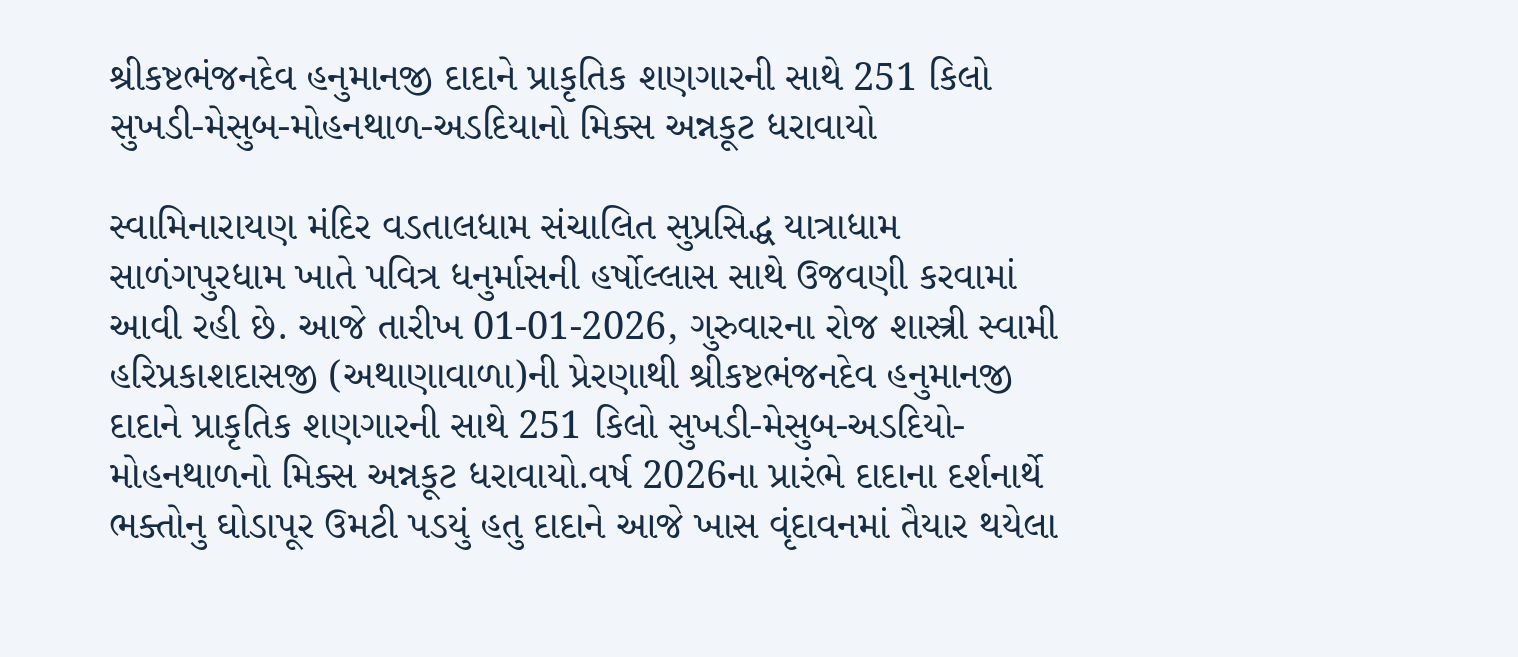શ્રીકષ્ટભંજનદેવ હનુમાનજી દાદાને પ્રાકૃતિક શણગારની સાથે 251 કિલો સુખડી-મેસુબ-મોહનથાળ-અડદિયાનો મિક્સ અન્નકૂટ ધરાવાયો

સ્વામિનારાયણ મંદિર વડતાલધામ સંચાલિત સુપ્રસિદ્ધ યાત્રાધામ સાળંગપુરધામ ખાતે પવિત્ર ધનુર્માસની હર્ષોલ્લાસ સાથે ઉજવણી કરવામાં આવી રહી છે. આજે તારીખ 01-01-2026, ગુરુવારના રોજ શાસ્ત્રી સ્વામી હરિપ્રકાશદાસજી (અથાણાવાળા)ની પ્રેરણાથી શ્રીકષ્ટભંજનદેવ હનુમાનજી દાદાને પ્રાકૃતિક શણગારની સાથે 251 કિલો સુખડી-મેસુબ-અડદિયો-મોહનથાળનો મિક્સ અન્નકૂટ ધરાવાયો.વર્ષ 2026ના પ્રારંભે દાદાના દર્શનાર્થે ભક્તોનુ ઘોડાપૂર ઉમટી પડયું હતુ દાદાને આજે ખાસ વૃંદાવનમાં તૈયાર થયેલા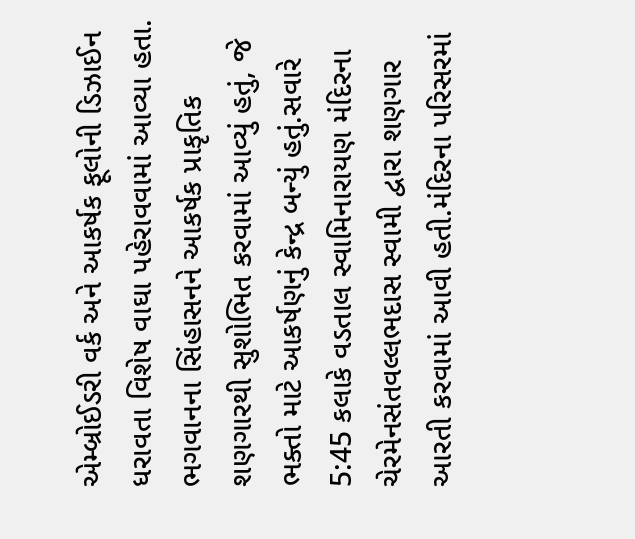એમ્બ્રોઈડરી વર્ક અને આકર્ષક ફૂલોની ડિઝાઈન ધરાવતા વિશેષ વાઘા પહેરાવવામાં આવ્યા હતા. ભગવાનના સિંહાસનને આકર્ષક પ્રાકૃતિક શણગારથી સુશોભિત કરવામાં આવ્યું હતું, જે ભક્તો માટે આકર્ષણનું કેન્દ્ર બન્યું હતું.સવારે 5:45 કલાકે વડતાલ સ્વામિનારાયણ મંદિરના ચેરમેનસંતવલ્લભદાસ સ્વામી દ્વારા શણગાર આરતી કરવામાં આવી હતી.મંદિરના પરિસરમાં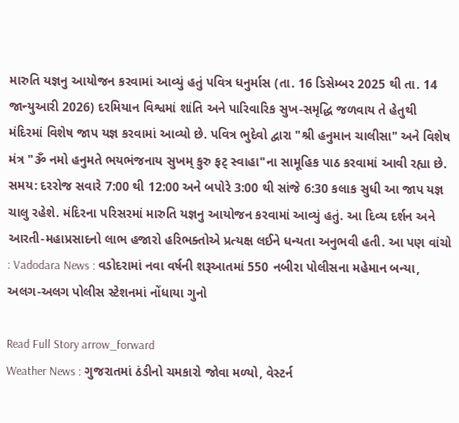મારુતિ યજ્ઞનુ આયોજન કરવામાં આવ્યું હતું પવિત્ર ધનુર્માસ (તા. 16 ડિસેમ્બર 2025 થી તા. 14 જાન્યુઆરી 2026) દરમિયાન વિશ્વમાં શાંતિ અને પારિવારિક સુખ-સમૃદ્ધિ જળવાય તે હેતુથી મંદિરમાં વિશેષ જાપ યજ્ઞ કરવામાં આવ્યો છે. પવિત્ર ભુદેવો દ્વારા "શ્રી હનુમાન ચાલીસા" અને વિશેષ મંત્ર "ૐ નમો હનુમતે ભયભંજનાય સુખમ્ કુરુ ફટ્ સ્વાહા"ના સામૂહિક પાઠ કરવામાં આવી રહ્યા છે. સમય: દરરોજ સવારે 7:00 થી 12:00 અને બપોરે 3:00 થી સાંજે 6:30 કલાક સુધી આ જાપ યજ્ઞ ચાલુ રહેશે. મંદિરના પરિસરમાં મારુતિ યજ્ઞનુ આયોજન કરવામાં આવ્યું હતું. આ દિવ્ય દર્શન અને આરતી-મહાપ્રસાદનો લાભ હજારો હરિભક્તોએ પ્રત્યક્ષ લઈને ધન્યતા અનુભવી હતી. આ પણ વાંચો : Vadodara News : વડોદરામાં નવા વર્ષની શરૂઆતમાં 550 નબીરા પોલીસના મહેમાન બન્યા, અલગ-અલગ પોલીસ સ્ટેશનમાં નોંધાયા ગુનો

Read Full Story arrow_forward
Weather News : ગુજરાતમાં ઠંડીનો ચમકારો જોવા મળ્યો, વેસ્ટર્ન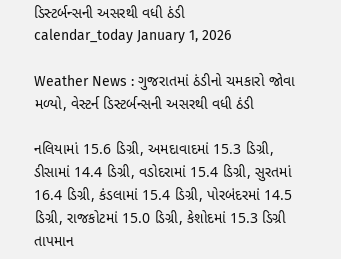ડિસ્ટર્બન્સની અસરથી વધી ઠંડી
calendar_today January 1, 2026

Weather News : ગુજરાતમાં ઠંડીનો ચમકારો જોવા મળ્યો, વેસ્ટર્ન ડિસ્ટર્બન્સની અસરથી વધી ઠંડી

નલિયામાં 15.6 ડિગ્રી, અમદાવાદમાં 15.3 ડિગ્રી, ડીસામાં 14.4 ડિગ્રી, વડોદરામાં 15.4 ડિગ્રી, સુરતમાં 16.4 ડિગ્રી, કંડલામાં 15.4 ડિગ્રી, પોરબંદરમાં 14.5 ડિગ્રી, રાજકોટમાં 15.0 ડિગ્રી, કેશોદમાં 15.3 ડિગ્રી તાપમાન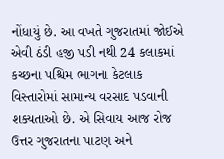નોંધાયું છે. આ વખતે ગુજરાતમાં જોઈએ એવી ઠંડી હજી પડી નથી 24 કલાકમાં કચ્છના પશ્ચિમ ભાગના કેટલાક વિસ્તારોમાં સામાન્ય વરસાદ પડવાની શક્યતાઓ છે. એ સિવાય આજ રોજ ઉત્તર ગુજરાતના પાટણ અને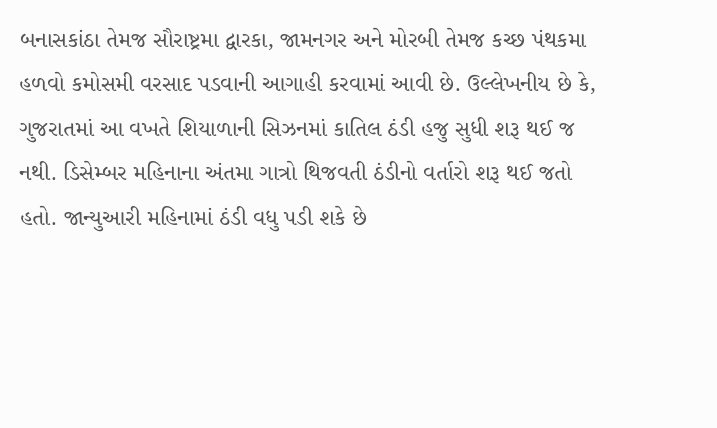બનાસકાંઠા તેમજ સૌરાષ્ટ્રમા દ્વારકા, જામનગર અને મોરબી તેમજ કચ્છ પંથકમા હળવો કમોસમી વરસાદ પડવાની આગાહી કરવામાં આવી છે. ઉલ્લેખનીય છે કે, ગુજરાતમાં આ વખતે શિયાળાની સિઝનમાં કાતિલ ઠંડી હજુ સુધી શરૂ થઈ જ નથી. ડિસેમ્બર મહિનાના અંતમા ગાત્રો થિજવતી ઠંડીનો વર્તારો શરૂ થઈ જતો હતો. જાન્યુઆરી મહિનામાં ઠંડી વધુ પડી શકે છે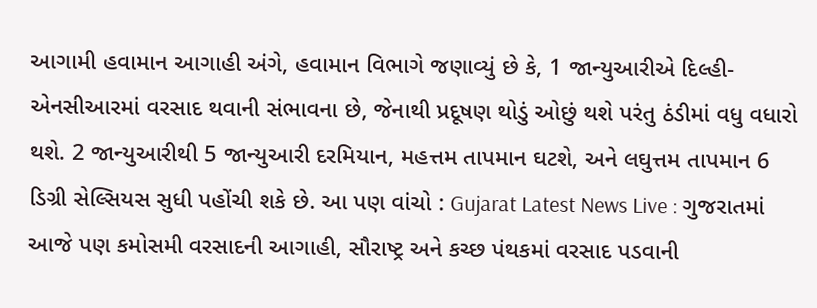આગામી હવામાન આગાહી અંગે, હવામાન વિભાગે જણાવ્યું છે કે, 1 જાન્યુઆરીએ દિલ્હી-એનસીઆરમાં વરસાદ થવાની સંભાવના છે, જેનાથી પ્રદૂષણ થોડું ઓછું થશે પરંતુ ઠંડીમાં વધુ વધારો થશે. 2 જાન્યુઆરીથી 5 જાન્યુઆરી દરમિયાન, મહત્તમ તાપમાન ઘટશે, અને લઘુત્તમ તાપમાન 6 ડિગ્રી સેલ્સિયસ સુધી પહોંચી શકે છે. આ પણ વાંચો : Gujarat Latest News Live : ગુજરાતમાં આજે પણ કમોસમી વરસાદની આગાહી, સૌરાષ્ટ્ર અને કચ્છ પંથકમાં વરસાદ પડવાની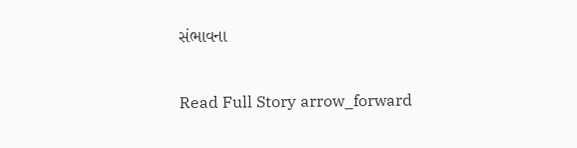સંભાવના

Read Full Story arrow_forward